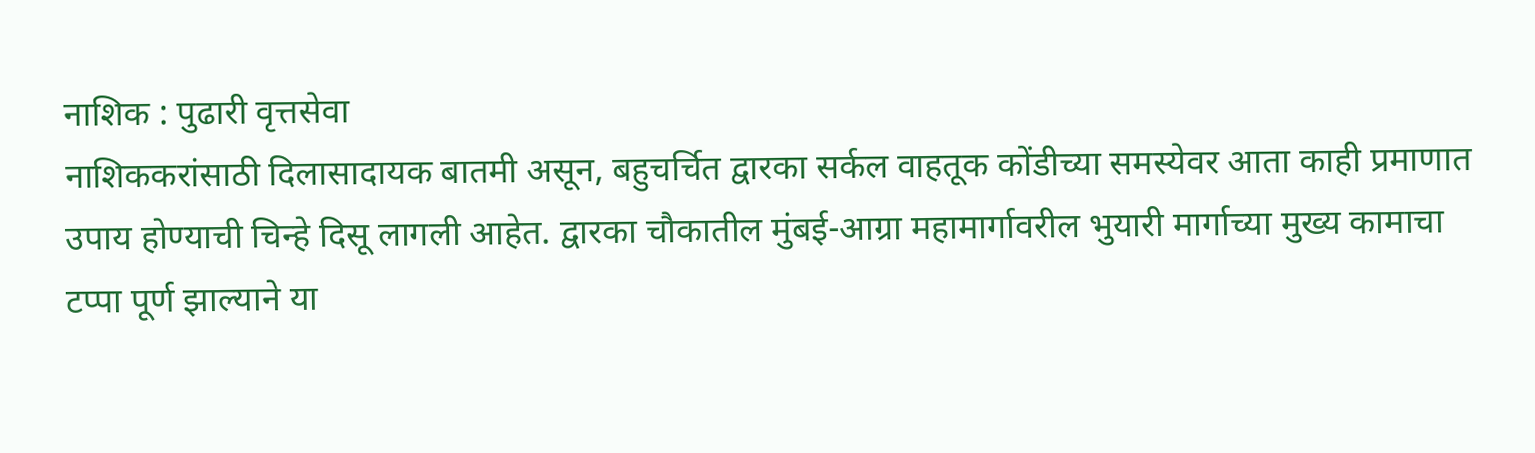नाशिक : पुढारी वृत्तसेवा
नाशिककरांसाठी दिलासादायक बातमी असून, बहुचर्चित द्वारका सर्कल वाहतूक कोंडीच्या समस्येवर आता काही प्रमाणात उपाय होण्याची चिन्हे दिसू लागली आहेत. द्वारका चौकातील मुंबई-आग्रा महामार्गावरील भुयारी मार्गाच्या मुख्य कामाचा टप्पा पूर्ण झाल्याने या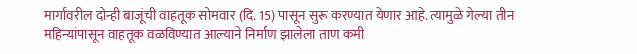मार्गावरील दोन्ही बाजूंची वाहतूक सोमवार (दि. 15) पासून सुरू करण्यात येणार आहे. त्यामुळे गेल्या तीन महिन्यांपासून वाहतूक वळविण्यात आल्याने निर्माण झालेला ताण कमी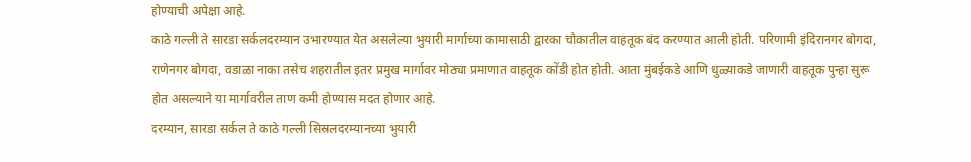होण्याची अपेक्षा आहे.
काठे गल्ली ते सारडा सर्कलदरम्यान उभारण्यात येत असलेल्या भुयारी मार्गाच्या कामासाठी द्वारका चौकातील वाहतूक बंद करण्यात आली होती. परिणामी इंदिरानगर बोगदा, राणेनगर बोगदा, वडाळा नाका तसेच शहरातील इतर प्रमुख मार्गावर मोठ्या प्रमाणात वाहतूक कोंडी होत होती. आता मुंबईकडे आणि धुळ्याकडे जाणारी वाहतूक पुन्हा सुरू होत असल्याने या मार्गावरील ताण कमी होण्यास मदत होणार आहे.
दरम्यान, सारडा सर्कल ते काठे गल्ली सिस्रलदरम्यानच्या भुयारी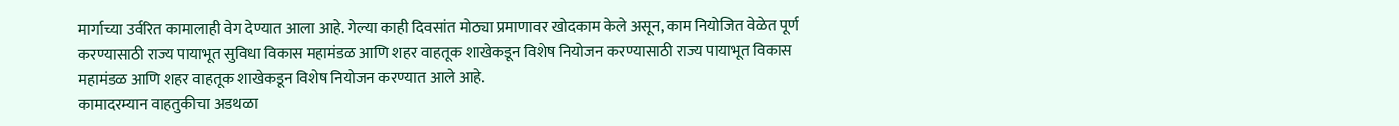मार्गाच्या उर्वरित कामालाही वेग देण्यात आला आहे. गेल्या काही दिवसांत मोठ्या प्रमाणावर खोदकाम केले असून, काम नियोजित वेळेत पूर्ण करण्यासाठी राज्य पायाभूत सुविधा विकास महामंडळ आणि शहर वाहतूक शाखेकडून विशेष नियोजन करण्यासाठी राज्य पायाभूत विकास महामंडळ आणि शहर वाहतूक शाखेकडून विशेष नियोजन करण्यात आले आहे.
कामादरम्यान वाहतुकीचा अडथळा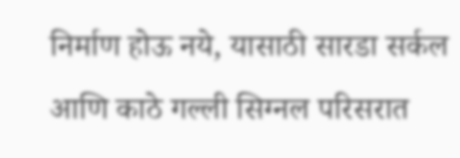निर्माण होऊ नये, यासाठी सारडा सर्कल आणि काठे गल्ली सिग्नल परिसरात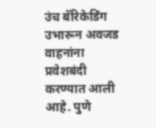उंच बॅरिकेडिंग उभारून अवजड वाहनांना प्रवेशबंदी करण्यात आली आहे. पुणे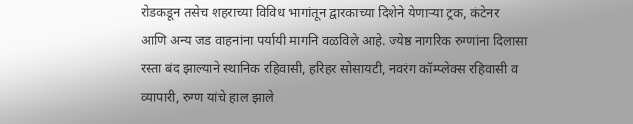रोडकडून तसेच शहराच्या विविध भागांतून द्वारकाच्या दिशेने येणाऱ्या ट्रक, कंटेनर आणि अन्य जड वाहनांना पर्यायी मागनि वळविले आहे. ज्येष्ठ नागरिक रुग्णांना दिलासा रस्ता बंद झाल्याने स्थानिक रहिवासी, हरिहर सोसायटी, नवरंग कॉम्प्लेक्स रहिवासी व व्यापारी, रुग्ण यांचे हाल झाले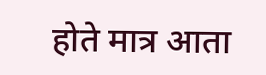होते मात्र आता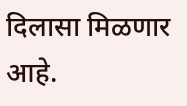दिलासा मिळणार आहे.